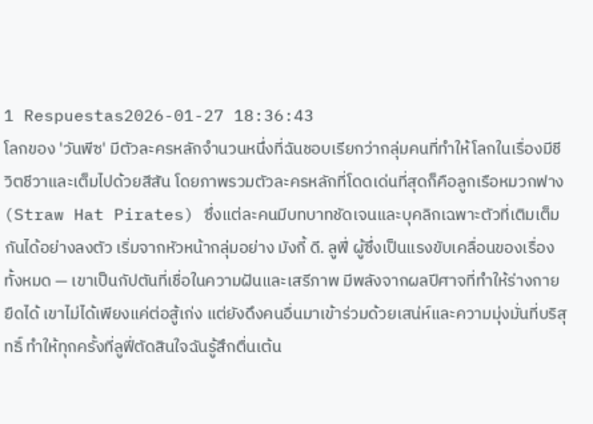1 Respuestas2026-01-27 18:36:43
โลกของ 'วันพีซ' มีตัวละครหลักจำนวนหนึ่งที่ฉันชอบเรียกว่ากลุ่มคนที่ทำให้โลกในเรื่องมีชีวิตชีวาและเต็มไปด้วยสีสัน โดยภาพรวมตัวละครหลักที่โดดเด่นที่สุดก็คือลูกเรือหมวกฟาง (Straw Hat Pirates) ซึ่งแต่ละคนมีบทบาทชัดเจนและบุคลิกเฉพาะตัวที่เติมเต็มกันได้อย่างลงตัว เริ่มจากหัวหน้ากลุ่มอย่าง มังกี้ ดี. ลูฟี่ ผู้ซึ่งเป็นแรงขับเคลื่อนของเรื่องทั้งหมด — เขาเป็นกัปตันที่เชื่อในความฝันและเสรีภาพ มีพลังจากผลปีศาจที่ทำให้ร่างกายยืดได้ เขาไม่ได้เพียงแค่ต่อสู้เก่ง แต่ยังดึงคนอื่นมาเข้าร่วมด้วยเสน่ห์และความมุ่งมั่นที่บริสุทธิ์ ทำให้ทุกครั้งที่ลูฟี่ตัดสินใจฉันรู้สึกตื่นเต้น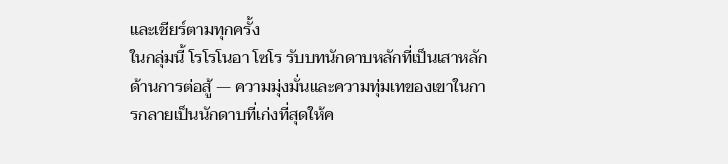และเชียร์ตามทุกครั้ง
ในกลุ่มนี้ โรโรโนอา โซโร รับบทนักดาบหลักที่เป็นเสาหลักด้านการต่อสู้ — ความมุ่งมั่นและความทุ่มเทของเขาในการกลายเป็นนักดาบที่เก่งที่สุดให้ค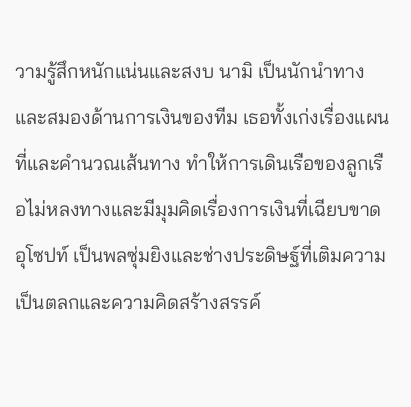วามรู้สึกหนักแน่นและสงบ นามิ เป็นนักนำทางและสมองด้านการเงินของทีม เธอทั้งเก่งเรื่องแผนที่และคำนวณเส้นทาง ทำให้การเดินเรือของลูกเรือไม่หลงทางและมีมุมคิดเรื่องการเงินที่เฉียบขาด อุโซปท์ เป็นพลซุ่มยิงและช่างประดิษฐ์ที่เติมความเป็นตลกและความคิดสร้างสรรค์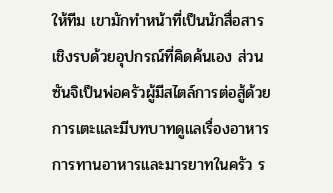ให้ทีม เขามักทำหน้าที่เป็นนักสื่อสารเชิงรบด้วยอุปกรณ์ที่คิดค้นเอง ส่วนซันจิเป็นพ่อครัวผู้มีสไตล์การต่อสู้ด้วยการเตะและมีบทบาทดูแลเรื่องอาหาร การทานอาหารและมารยาทในครัว ร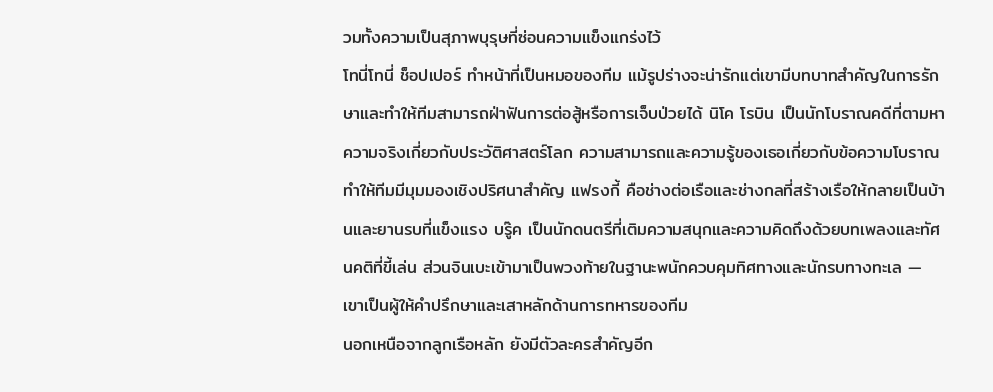วมทั้งความเป็นสุภาพบุรุษที่ซ่อนความแข็งแกร่งไว้
โทนี่โทนี่ ช็อปเปอร์ ทำหน้าที่เป็นหมอของทีม แม้รูปร่างจะน่ารักแต่เขามีบทบาทสำคัญในการรักษาและทำให้ทีมสามารถฝ่าฟันการต่อสู้หรือการเจ็บป่วยได้ นิโค โรบิน เป็นนักโบราณคดีที่ตามหาความจริงเกี่ยวกับประวัติศาสตร์โลก ความสามารถและความรู้ของเธอเกี่ยวกับข้อความโบราณทำให้ทีมมีมุมมองเชิงปริศนาสำคัญ แฟรงกี้ คือช่างต่อเรือและช่างกลที่สร้างเรือให้กลายเป็นบ้านและยานรบที่แข็งแรง บรู๊ค เป็นนักดนตรีที่เติมความสนุกและความคิดถึงด้วยบทเพลงและทัศนคติที่ขี้เล่น ส่วนจินเบะเข้ามาเป็นพวงท้ายในฐานะพนักควบคุมทิศทางและนักรบทางทะเล — เขาเป็นผู้ให้คำปรึกษาและเสาหลักด้านการทหารของทีม
นอกเหนือจากลูกเรือหลัก ยังมีตัวละครสำคัญอีก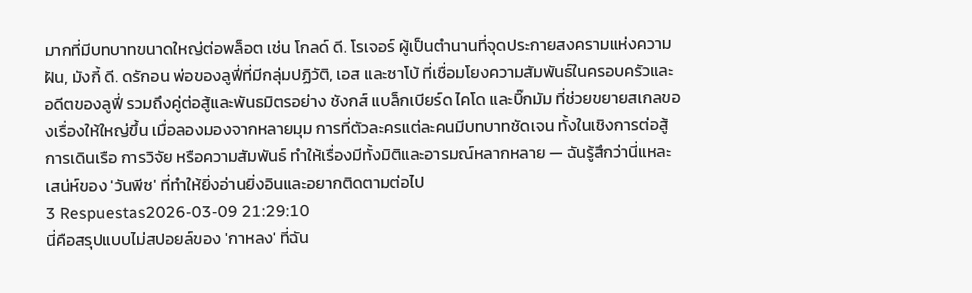มากที่มีบทบาทขนาดใหญ่ต่อพล็อต เช่น โกลด์ ดี. โรเจอร์ ผู้เป็นตำนานที่จุดประกายสงครามแห่งความฝัน, มังกี้ ดี. ดรักอน พ่อของลูฟี่ที่มีกลุ่มปฏิวัติ, เอส และซาโบ้ ที่เชื่อมโยงความสัมพันธ์ในครอบครัวและอดีตของลูฟี่ รวมถึงคู่ต่อสู้และพันธมิตรอย่าง ชังกส์ แบล็กเบียร์ด ไคโด และบิ๊กมัม ที่ช่วยขยายสเกลของเรื่องให้ใหญ่ขึ้น เมื่อลองมองจากหลายมุม การที่ตัวละครแต่ละคนมีบทบาทชัดเจน ทั้งในเชิงการต่อสู้ การเดินเรือ การวิจัย หรือความสัมพันธ์ ทำให้เรื่องมีทั้งมิติและอารมณ์หลากหลาย — ฉันรู้สึกว่านี่แหละเสน่ห์ของ 'วันพีซ' ที่ทำให้ยิ่งอ่านยิ่งอินและอยากติดตามต่อไป
3 Respuestas2026-03-09 21:29:10
นี่คือสรุปแบบไม่สปอยล์ของ 'กาหลง' ที่ฉัน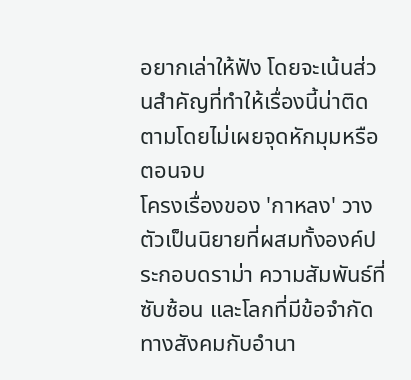อยากเล่าให้ฟัง โดยจะเน้นส่วนสำคัญที่ทำให้เรื่องนี้น่าติดตามโดยไม่เผยจุดหักมุมหรือตอนจบ
โครงเรื่องของ 'กาหลง' วางตัวเป็นนิยายที่ผสมทั้งองค์ประกอบดราม่า ความสัมพันธ์ที่ซับซ้อน และโลกที่มีข้อจำกัดทางสังคมกับอำนา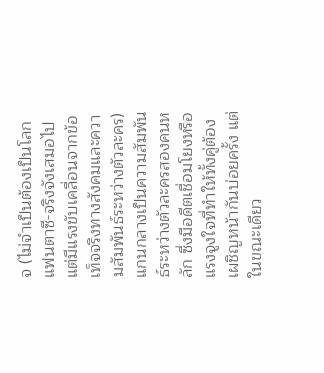จ (ไม่จำเป็นต้องเป็นโลกแฟนตาซี-จริงจังเสมอไป แต่มีแรงขับเคลื่อนจากข้อเท็จจริงทางสังคมและความสัมพันธ์ระหว่างตัวละคร) แกนกลางเป็นความสัมพันธ์ระหว่างตัวละครสองคนหลัก ซึ่งมีอดีตเชื่อมโยงหรือแรงจูงใจที่ทำให้ทั้งคู่ต้องเผชิญหน้ากันบ่อยครั้ง แต่ในขณะเดียว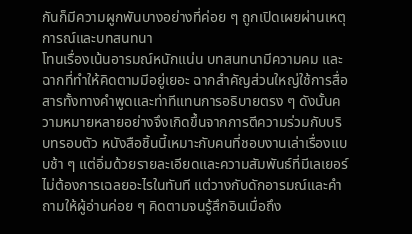กันก็มีความผูกพันบางอย่างที่ค่อย ๆ ถูกเปิดเผยผ่านเหตุการณ์และบทสนทนา
โทนเรื่องเน้นอารมณ์หนักแน่น บทสนทนามีความคม และฉากที่ทำให้คิดตามมีอยู่เยอะ ฉากสำคัญส่วนใหญ่ใช้การสื่อสารทั้งทางคำพูดและท่าทีแทนการอธิบายตรง ๆ ดังนั้นความหมายหลายอย่างจึงเกิดขึ้นจากการตีความร่วมกับบริบทรอบตัว หนังสือชิ้นนี้เหมาะกับคนที่ชอบงานเล่าเรื่องแบบช้า ๆ แต่อิ่มด้วยรายละเอียดและความสัมพันธ์ที่มีเลเยอร์ ไม่ต้องการเฉลยอะไรในทันที แต่วางกับดักอารมณ์และคำถามให้ผู้อ่านค่อย ๆ คิดตามจนรู้สึกอินเมื่อถึง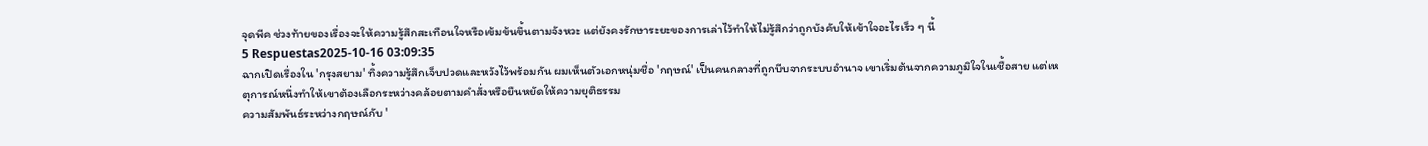จุดพีค ช่วงท้ายของเรื่องจะให้ความรู้สึกสะเทือนใจหรือเข้มข้นขึ้นตามจังหวะ แต่ยังคงรักษาระยะของการเล่าไว้ทำให้ไม่รู้สึกว่าถูกบังคับให้เข้าใจอะไรเร็ว ๆ นี้
5 Respuestas2025-10-16 03:09:35
ฉากเปิดเรื่องใน 'กรุงสยาม' ทิ้งความรู้สึกเจ็บปวดและหวังไว้พร้อมกัน ผมเห็นตัวเอกหนุ่มชื่อ 'กฤษณ์' เป็นคนกลางที่ถูกบีบจากระบบอำนาจ เขาเริ่มต้นจากความภูมิใจในเชื้อสาย แต่เหตุการณ์หนึ่งทำให้เขาต้องเลือกระหว่างคล้อยตามคำสั่งหรือยืนหยัดให้ความยุติธรรม
ความสัมพันธ์ระหว่างกฤษณ์กับ '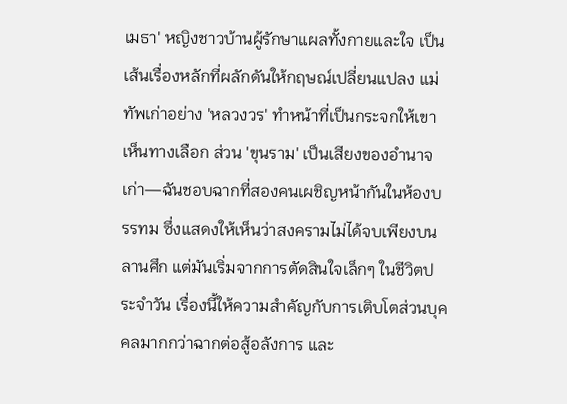เมธา' หญิงชาวบ้านผู้รักษาแผลทั้งกายและใจ เป็นเส้นเรื่องหลักที่ผลักดันให้กฤษณ์เปลี่ยนแปลง แม่ทัพเก่าอย่าง 'หลวงวร' ทำหน้าที่เป็นกระจกให้เขาเห็นทางเลือก ส่วน 'ขุนราม' เป็นเสียงของอำนาจเก่า—ฉันชอบฉากที่สองคนเผชิญหน้ากันในห้องบรรทม ซึ่งแสดงให้เห็นว่าสงครามไม่ได้จบเพียงบนลานศึก แต่มันเริ่มจากการตัดสินใจเล็กๆ ในชีวิตประจำวัน เรื่องนี้ให้ความสำคัญกับการเติบโตส่วนบุคคลมากกว่าฉากต่อสู้อลังการ และ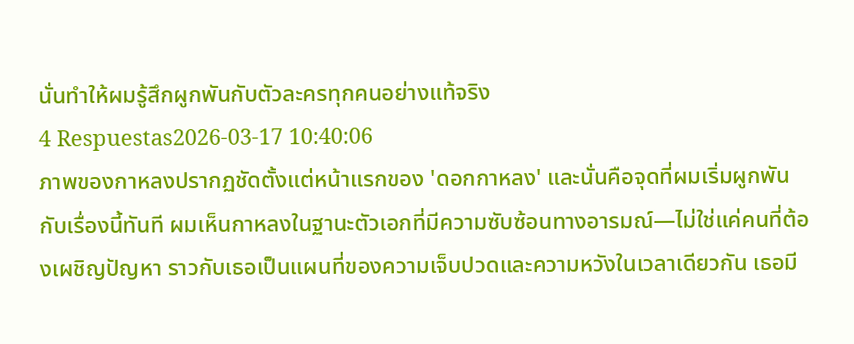นั่นทำให้ผมรู้สึกผูกพันกับตัวละครทุกคนอย่างแท้จริง
4 Respuestas2026-03-17 10:40:06
ภาพของกาหลงปรากฏชัดตั้งแต่หน้าแรกของ 'ดอกกาหลง' และนั่นคือจุดที่ผมเริ่มผูกพันกับเรื่องนี้ทันที ผมเห็นกาหลงในฐานะตัวเอกที่มีความซับซ้อนทางอารมณ์—ไม่ใช่แค่คนที่ต้องเผชิญปัญหา ราวกับเธอเป็นแผนที่ของความเจ็บปวดและความหวังในเวลาเดียวกัน เธอมี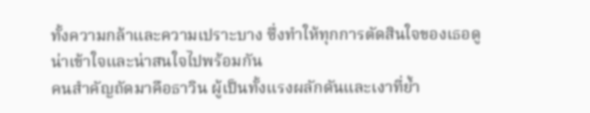ทั้งความกล้าและความเปราะบาง ซึ่งทำให้ทุกการตัดสินใจของเธอดูน่าเข้าใจและน่าสนใจไปพร้อมกัน
คนสำคัญถัดมาคือธาวิน ผู้เป็นทั้งแรงผลักดันและเงาที่ย้ำ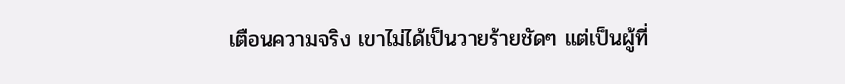เตือนความจริง เขาไม่ได้เป็นวายร้ายชัดๆ แต่เป็นผู้ที่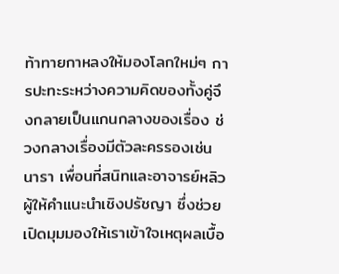ท้าทายกาหลงให้มองโลกใหม่ๆ การปะทะระหว่างความคิดของทั้งคู่จึงกลายเป็นแกนกลางของเรื่อง ช่วงกลางเรื่องมีตัวละครรองเช่นนารา เพื่อนที่สนิทและอาจารย์หลิว ผู้ให้คำแนะนำเชิงปรัชญา ซึ่งช่วยเปิดมุมมองให้เราเข้าใจเหตุผลเบื้อ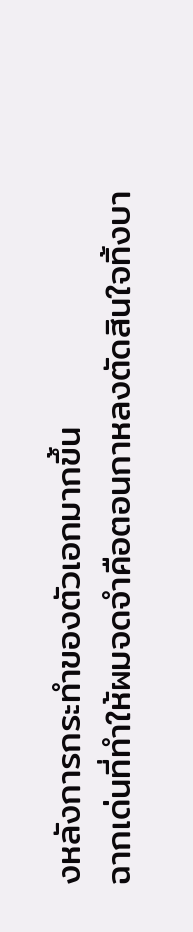งหลังการกระทำของตัวเอกมากขึ้น
ฉากเด่นที่ทำให้ผมจดจำคือตอนกาหลงตัดสินใจทิ้งบา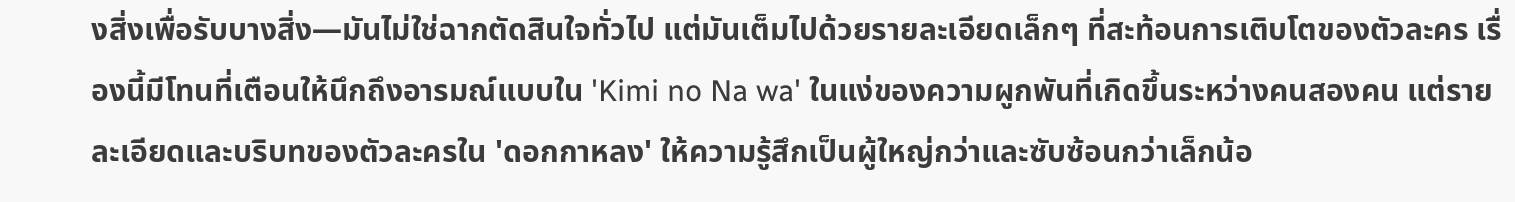งสิ่งเพื่อรับบางสิ่ง—มันไม่ใช่ฉากตัดสินใจทั่วไป แต่มันเต็มไปด้วยรายละเอียดเล็กๆ ที่สะท้อนการเติบโตของตัวละคร เรื่องนี้มีโทนที่เตือนให้นึกถึงอารมณ์แบบใน 'Kimi no Na wa' ในแง่ของความผูกพันที่เกิดขึ้นระหว่างคนสองคน แต่รายละเอียดและบริบทของตัวละครใน 'ดอกกาหลง' ให้ความรู้สึกเป็นผู้ใหญ่กว่าและซับซ้อนกว่าเล็กน้อ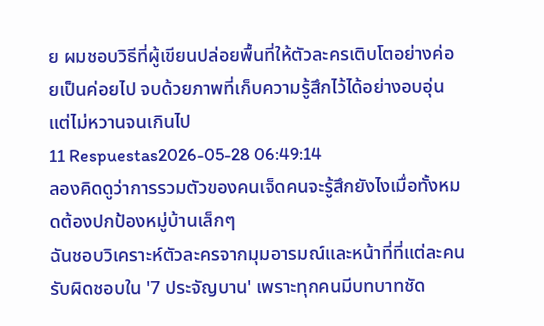ย ผมชอบวิธีที่ผู้เขียนปล่อยพื้นที่ให้ตัวละครเติบโตอย่างค่อยเป็นค่อยไป จบด้วยภาพที่เก็บความรู้สึกไว้ได้อย่างอบอุ่นแต่ไม่หวานจนเกินไป
11 Respuestas2026-05-28 06:49:14
ลองคิดดูว่าการรวมตัวของคนเจ็ดคนจะรู้สึกยังไงเมื่อทั้งหมดต้องปกป้องหมู่บ้านเล็กๆ
ฉันชอบวิเคราะห์ตัวละครจากมุมอารมณ์และหน้าที่ที่แต่ละคนรับผิดชอบใน '7 ประจัญบาน' เพราะทุกคนมีบทบาทชัด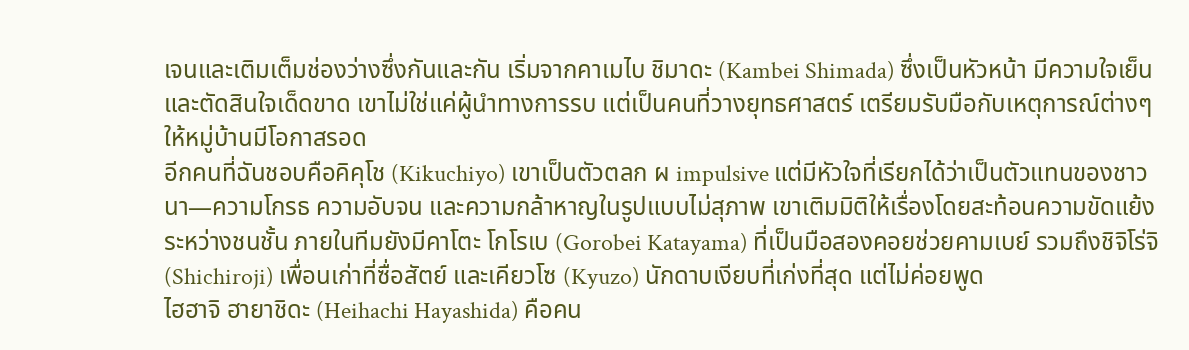เจนและเติมเต็มช่องว่างซึ่งกันและกัน เริ่มจากคาเมไบ ชิมาดะ (Kambei Shimada) ซึ่งเป็นหัวหน้า มีความใจเย็นและตัดสินใจเด็ดขาด เขาไม่ใช่แค่ผู้นำทางการรบ แต่เป็นคนที่วางยุทธศาสตร์ เตรียมรับมือกับเหตุการณ์ต่างๆ ให้หมู่บ้านมีโอกาสรอด
อีกคนที่ฉันชอบคือคิคุโช (Kikuchiyo) เขาเป็นตัวตลก ผ impulsive แต่มีหัวใจที่เรียกได้ว่าเป็นตัวแทนของชาวนา—ความโกรธ ความอับจน และความกล้าหาญในรูปแบบไม่สุภาพ เขาเติมมิติให้เรื่องโดยสะท้อนความขัดแย้งระหว่างชนชั้น ภายในทีมยังมีคาโตะ โกโรเบ (Gorobei Katayama) ที่เป็นมือสองคอยช่วยคามเบย์ รวมถึงชิจิโร่จิ (Shichiroji) เพื่อนเก่าที่ซื่อสัตย์ และเคียวโซ (Kyuzo) นักดาบเงียบที่เก่งที่สุด แต่ไม่ค่อยพูด
ไฮฮาจิ ฮายาชิดะ (Heihachi Hayashida) คือคน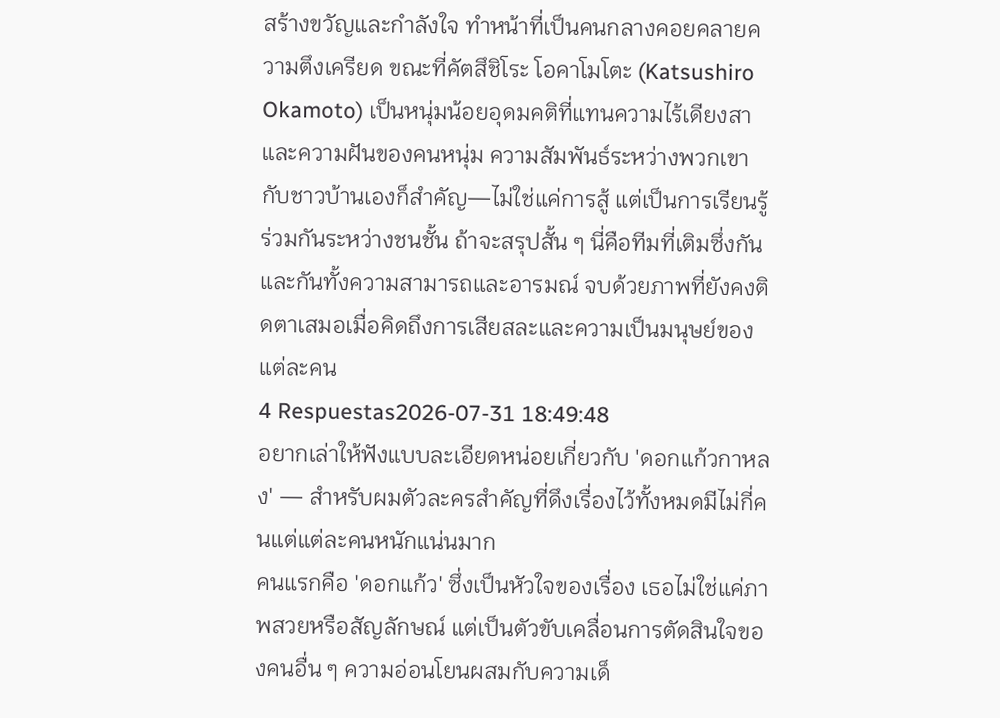สร้างขวัญและกำลังใจ ทำหน้าที่เป็นคนกลางคอยคลายความตึงเครียด ขณะที่คัตสึชิโระ โอคาโมโตะ (Katsushiro Okamoto) เป็นหนุ่มน้อยอุดมคติที่แทนความไร้เดียงสาและความฝันของคนหนุ่ม ความสัมพันธ์ระหว่างพวกเขากับชาวบ้านเองก็สำคัญ—ไม่ใช่แค่การสู้ แต่เป็นการเรียนรู้ร่วมกันระหว่างชนชั้น ถ้าจะสรุปสั้น ๆ นี่คือทีมที่เติมซึ่งกันและกันทั้งความสามารถและอารมณ์ จบด้วยภาพที่ยังคงติดตาเสมอเมื่อคิดถึงการเสียสละและความเป็นมนุษย์ของแต่ละคน
4 Respuestas2026-07-31 18:49:48
อยากเล่าให้ฟังแบบละเอียดหน่อยเกี่ยวกับ 'ดอกแก้วกาหลง' — สำหรับผมตัวละครสำคัญที่ดึงเรื่องไว้ทั้งหมดมีไม่กี่คนแต่แต่ละคนหนักแน่นมาก
คนแรกคือ 'ดอกแก้ว' ซึ่งเป็นหัวใจของเรื่อง เธอไม่ใช่แค่ภาพสวยหรือสัญลักษณ์ แต่เป็นตัวขับเคลื่อนการตัดสินใจของคนอื่น ๆ ความอ่อนโยนผสมกับความเด็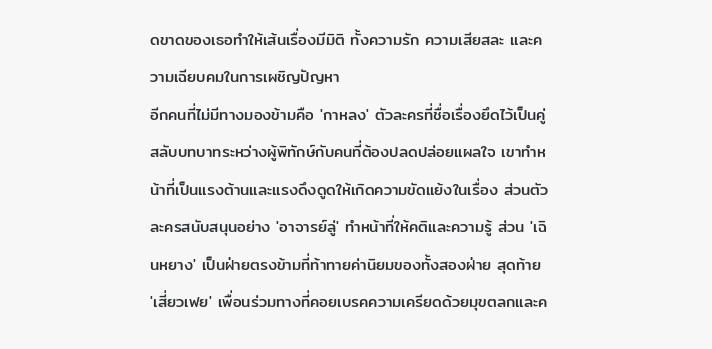ดขาดของเธอทำให้เส้นเรื่องมีมิติ ทั้งความรัก ความเสียสละ และความเฉียบคมในการเผชิญปัญหา
อีกคนที่ไม่มีทางมองข้ามคือ 'กาหลง' ตัวละครที่ชื่อเรื่องยึดไว้เป็นคู่สลับบทบาทระหว่างผู้พิทักษ์กับคนที่ต้องปลดปล่อยแผลใจ เขาทำหน้าที่เป็นแรงต้านและแรงดึงดูดให้เกิดความขัดแย้งในเรื่อง ส่วนตัวละครสนับสนุนอย่าง 'อาจารย์ลู่' ทำหน้าที่ให้คติและความรู้ ส่วน 'เฉินหยาง' เป็นฝ่ายตรงข้ามที่ท้าทายค่านิยมของทั้งสองฝ่าย สุดท้าย 'เสี่ยวเฟย' เพื่อนร่วมทางที่คอยเบรคความเครียดด้วยมุขตลกและค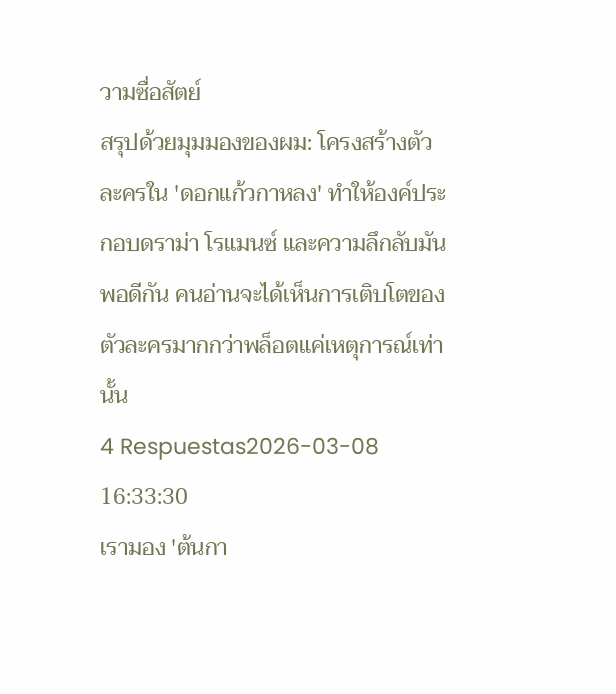วามซื่อสัตย์
สรุปด้วยมุมมองของผม: โครงสร้างตัวละครใน 'ดอกแก้วกาหลง' ทำให้องค์ประกอบดราม่า โรแมนซ์ และความลึกลับมันพอดีกัน คนอ่านจะได้เห็นการเติบโตของตัวละครมากกว่าพล็อตแค่เหตุการณ์เท่านั้น
4 Respuestas2026-03-08 16:33:30
เรามอง 'ต้นกา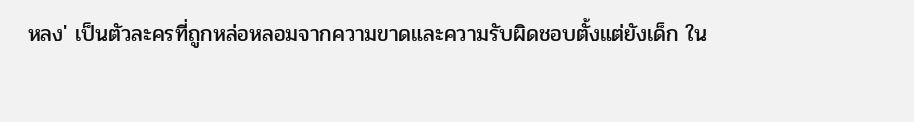หลง' เป็นตัวละครที่ถูกหล่อหลอมจากความขาดและความรับผิดชอบตั้งแต่ยังเด็ก ใน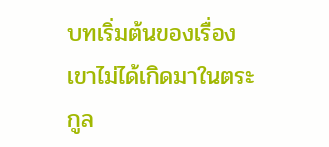บทเริ่มต้นของเรื่องเขาไม่ได้เกิดมาในตระกูล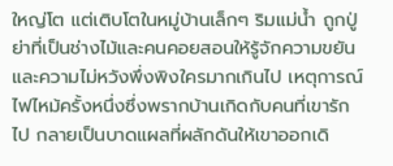ใหญ่โต แต่เติบโตในหมู่บ้านเล็กๆ ริมแม่น้ำ ถูกปู่ย่าที่เป็นช่างไม้และคนคอยสอนให้รู้จักความขยันและความไม่หวังพึ่งพิงใครมากเกินไป เหตุการณ์ไฟไหม้ครั้งหนึ่งซึ่งพรากบ้านเกิดกับคนที่เขารักไป กลายเป็นบาดแผลที่ผลักดันให้เขาออกเดิ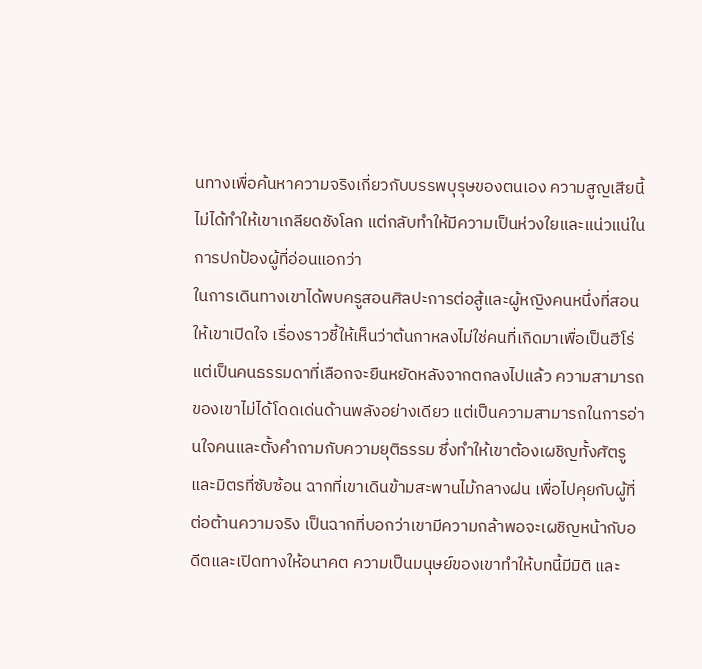นทางเพื่อค้นหาความจริงเกี่ยวกับบรรพบุรุษของตนเอง ความสูญเสียนี้ไม่ได้ทำให้เขาเกลียดชังโลก แต่กลับทำให้มีความเป็นห่วงใยและแน่วแน่ในการปกป้องผู้ที่อ่อนแอกว่า
ในการเดินทางเขาได้พบครูสอนศิลปะการต่อสู้และผู้หญิงคนหนึ่งที่สอนให้เขาเปิดใจ เรื่องราวชี้ให้เห็นว่าต้นกาหลงไม่ใช่คนที่เกิดมาเพื่อเป็นฮีโร่ แต่เป็นคนธรรมดาที่เลือกจะยืนหยัดหลังจากตกลงไปแล้ว ความสามารถของเขาไม่ได้โดดเด่นด้านพลังอย่างเดียว แต่เป็นความสามารถในการอ่านใจคนและตั้งคำถามกับความยุติธรรม ซึ่งทำให้เขาต้องเผชิญทั้งศัตรูและมิตรที่ซับซ้อน ฉากที่เขาเดินข้ามสะพานไม้กลางฝน เพื่อไปคุยกับผู้ที่ต่อต้านความจริง เป็นฉากที่บอกว่าเขามีความกล้าพอจะเผชิญหน้ากับอดีตและเปิดทางให้อนาคต ความเป็นมนุษย์ของเขาทำให้บทนี้มีมิติ และ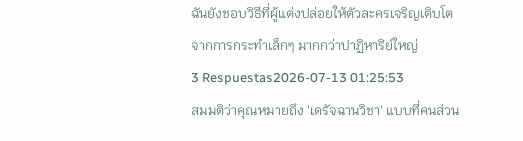ฉันยังชอบวิธีที่ผู้แต่งปล่อยให้ตัวละครเจริญเติบโตจากการกระทำเล็กๆ มากกว่าปาฏิหาริย์ใหญ่
3 Respuestas2026-07-13 01:25:53
สมมติว่าคุณหมายถึง 'เดรัจฉานวิชา' แบบที่คนส่วน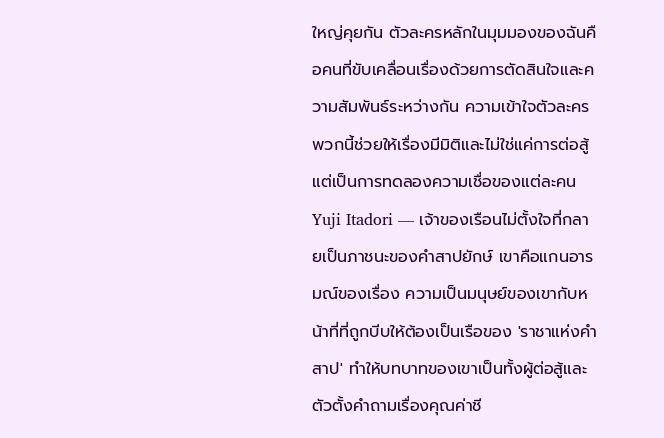ใหญ่คุยกัน ตัวละครหลักในมุมมองของฉันคือคนที่ขับเคลื่อนเรื่องด้วยการตัดสินใจและความสัมพันธ์ระหว่างกัน ความเข้าใจตัวละครพวกนี้ช่วยให้เรื่องมีมิติและไม่ใช่แค่การต่อสู้ แต่เป็นการทดลองความเชื่อของแต่ละคน
Yuji Itadori — เจ้าของเรือนไม่ตั้งใจที่กลายเป็นภาชนะของคำสาปยักษ์ เขาคือแกนอารมณ์ของเรื่อง ความเป็นมนุษย์ของเขากับหน้าที่ที่ถูกบีบให้ต้องเป็นเรือของ 'ราชาแห่งคำสาป' ทำให้บทบาทของเขาเป็นทั้งผู้ต่อสู้และตัวตั้งคำถามเรื่องคุณค่าชี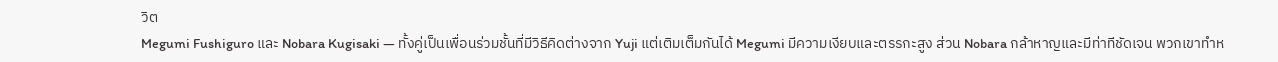วิต
Megumi Fushiguro และ Nobara Kugisaki — ทั้งคู่เป็นเพื่อนร่วมชั้นที่มีวิธีคิดต่างจาก Yuji แต่เติมเต็มกันได้ Megumi มีความเงียบและตรรกะสูง ส่วน Nobara กล้าหาญและมีท่าทีชัดเจน พวกเขาทำห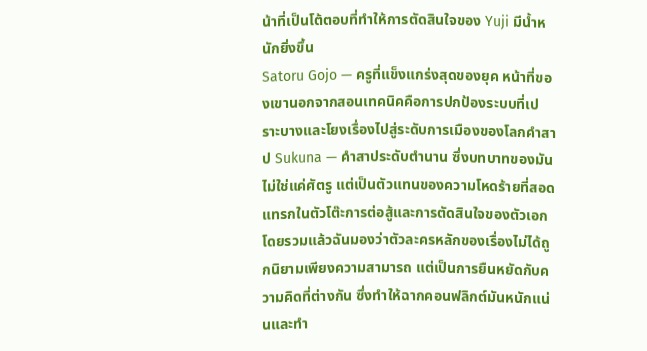น้าที่เป็นโต้ตอบที่ทำให้การตัดสินใจของ Yuji มีน้ำหนักยิ่งขึ้น
Satoru Gojo — ครูที่แข็งแกร่งสุดของยุค หน้าที่ของเขานอกจากสอนเทคนิคคือการปกป้องระบบที่เปราะบางและโยงเรื่องไปสู่ระดับการเมืองของโลกคำสาป Sukuna — คำสาประดับตำนาน ซึ่งบทบาทของมันไม่ใช่แค่ศัตรู แต่เป็นตัวแทนของความโหดร้ายที่สอดแทรกในตัวโต๊ะการต่อสู้และการตัดสินใจของตัวเอก
โดยรวมแล้วฉันมองว่าตัวละครหลักของเรื่องไม่ได้ถูกนิยามเพียงความสามารถ แต่เป็นการยืนหยัดกับความคิดที่ต่างกัน ซึ่งทำให้ฉากคอนฟลิกต์มันหนักแน่นและทำ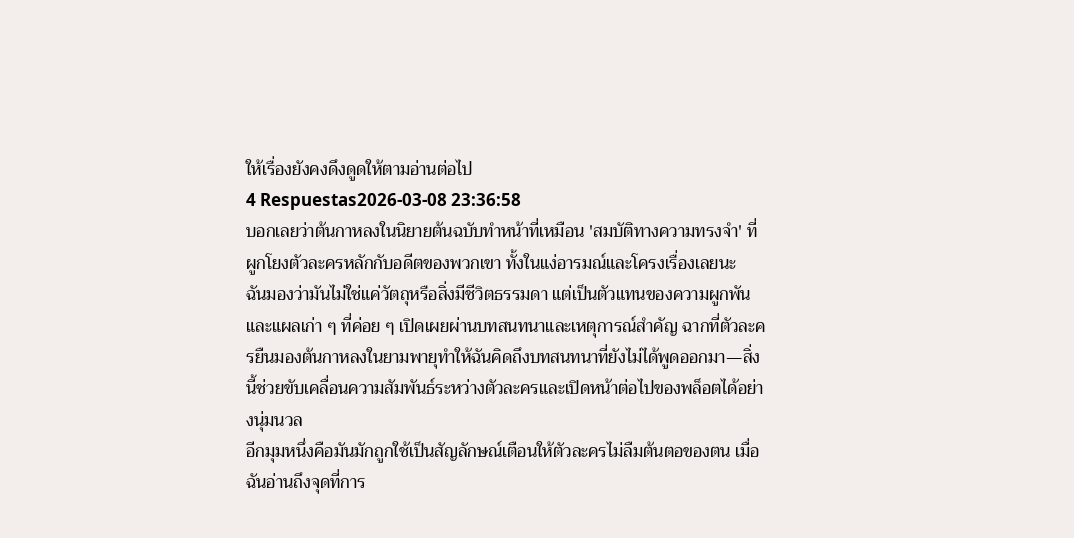ให้เรื่องยังคงดึงดูดให้ตามอ่านต่อไป
4 Respuestas2026-03-08 23:36:58
บอกเลยว่าต้นกาหลงในนิยายต้นฉบับทำหน้าที่เหมือน 'สมบัติทางความทรงจำ' ที่ผูกโยงตัวละครหลักกับอดีตของพวกเขา ทั้งในแง่อารมณ์และโครงเรื่องเลยนะ
ฉันมองว่ามันไม่ใช่แค่วัตถุหรือสิ่งมีชีวิตธรรมดา แต่เป็นตัวแทนของความผูกพันและแผลเก่า ๆ ที่ค่อย ๆ เปิดเผยผ่านบทสนทนาและเหตุการณ์สำคัญ ฉากที่ตัวละครยืนมองต้นกาหลงในยามพายุทำให้ฉันคิดถึงบทสนทนาที่ยังไม่ได้พูดออกมา—สิ่งนี้ช่วยขับเคลื่อนความสัมพันธ์ระหว่างตัวละครและเปิดหน้าต่อไปของพล็อตได้อย่างนุ่มนวล
อีกมุมหนึ่งคือมันมักถูกใช้เป็นสัญลักษณ์เตือนให้ตัวละครไม่ลืมต้นตอของตน เมื่อฉันอ่านถึงจุดที่การ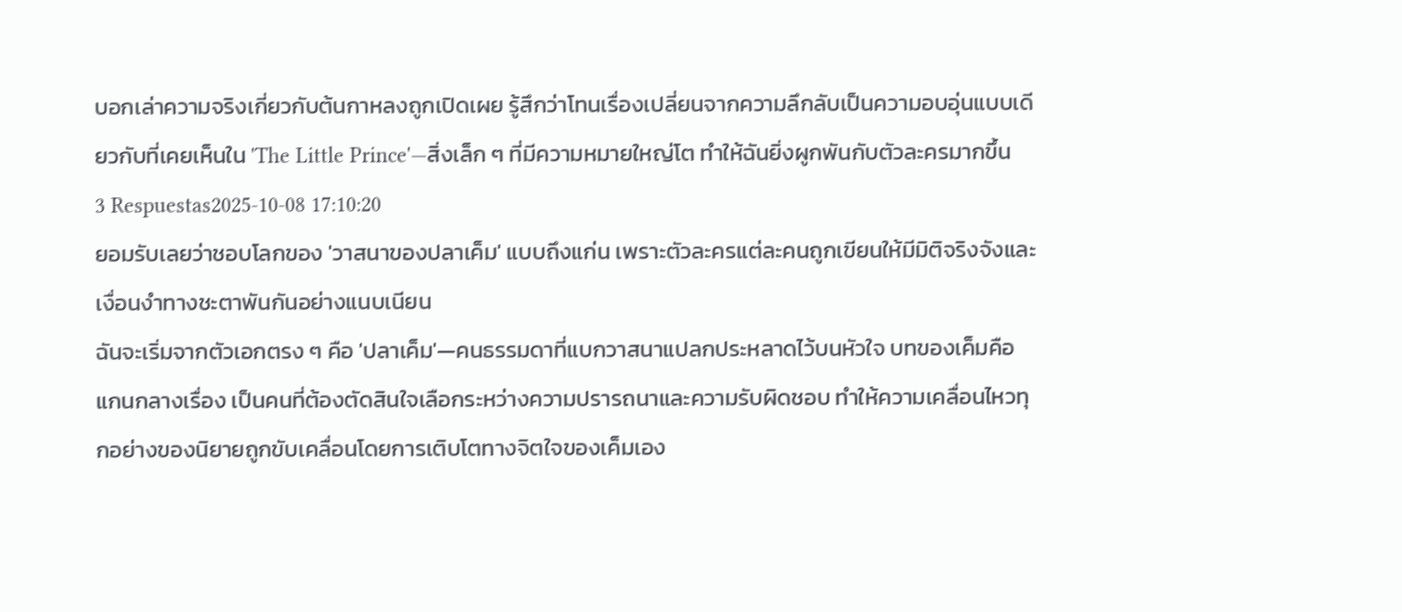บอกเล่าความจริงเกี่ยวกับต้นกาหลงถูกเปิดเผย รู้สึกว่าโทนเรื่องเปลี่ยนจากความลึกลับเป็นความอบอุ่นแบบเดียวกับที่เคยเห็นใน 'The Little Prince'—สิ่งเล็ก ๆ ที่มีความหมายใหญ่โต ทำให้ฉันยิ่งผูกพันกับตัวละครมากขึ้น
3 Respuestas2025-10-08 17:10:20
ยอมรับเลยว่าชอบโลกของ 'วาสนาของปลาเค็ม' แบบถึงแก่น เพราะตัวละครแต่ละคนถูกเขียนให้มีมิติจริงจังและเงื่อนงำทางชะตาพันกันอย่างแนบเนียน
ฉันจะเริ่มจากตัวเอกตรง ๆ คือ 'ปลาเค็ม'—คนธรรมดาที่แบกวาสนาแปลกประหลาดไว้บนหัวใจ บทของเค็มคือแกนกลางเรื่อง เป็นคนที่ต้องตัดสินใจเลือกระหว่างความปรารถนาและความรับผิดชอบ ทำให้ความเคลื่อนไหวทุกอย่างของนิยายถูกขับเคลื่อนโดยการเติบโตทางจิตใจของเค็มเอง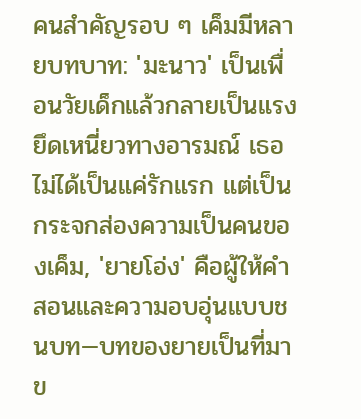คนสำคัญรอบ ๆ เค็มมีหลายบทบาท: 'มะนาว' เป็นเพื่อนวัยเด็กแล้วกลายเป็นแรงยึดเหนี่ยวทางอารมณ์ เธอไม่ได้เป็นแค่รักแรก แต่เป็นกระจกส่องความเป็นคนของเค็ม, 'ยายโอ่ง' คือผู้ให้คำสอนและความอบอุ่นแบบชนบท—บทของยายเป็นที่มาข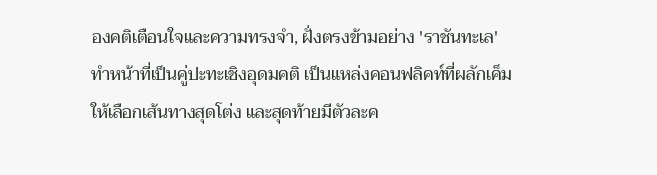องคติเตือนใจและความทรงจำ, ฝั่งตรงข้ามอย่าง 'ราชันทะเล' ทำหน้าที่เป็นคู่ปะทะเชิงอุดมคติ เป็นแหล่งคอนฟลิคท์ที่ผลักเค็มให้เลือกเส้นทางสุดโต่ง และสุดท้ายมีตัวละค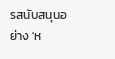รสนับสนุนอย่าง 'ห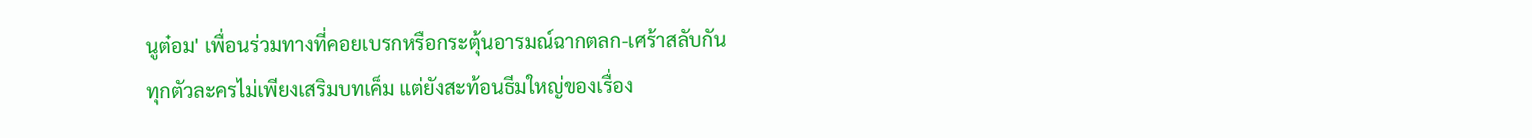นูต๋อม' เพื่อนร่วมทางที่คอยเบรกหรือกระตุ้นอารมณ์ฉากตลก-เศร้าสลับกัน
ทุกตัวละครไม่เพียงเสริมบทเค็ม แต่ยังสะท้อนธีมใหญ่ของเรื่อง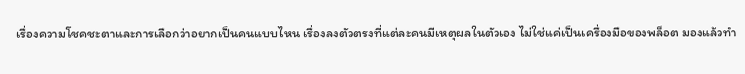เรื่องความโชคชะตาและการเลือกว่าอยากเป็นคนแบบไหน เรื่องลงตัวตรงที่แต่ละคนมีเหตุผลในตัวเอง ไม่ใช่แค่เป็นเครื่องมือของพล็อต มองแล้วทำ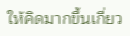ให้คิดมากขึ้นเกี่ยว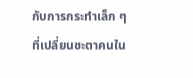กับการกระทำเล็ก ๆ ที่เปลี่ยนชะตาคนใน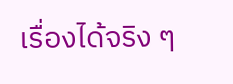เรื่องได้จริง ๆ